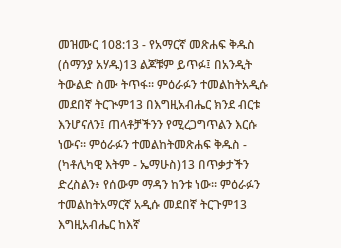መዝሙር 108:13 - የአማርኛ መጽሐፍ ቅዱስ (ሰማንያ አሃዱ)13 ልጆቹም ይጥፉ፤ በአንዲት ትውልድ ስሙ ትጥፋ። ምዕራፉን ተመልከትአዲሱ መደበኛ ትርጒም13 በእግዚአብሔር ክንደ ብርቱ እንሆናለን፤ ጠላቶቻችንን የሚረጋግጥልን እርሱ ነውና። ምዕራፉን ተመልከትመጽሐፍ ቅዱስ - (ካቶሊካዊ እትም - ኤማሁስ)13 በጥቃታችን ድረስልን፥ የሰውም ማዳን ከንቱ ነው። ምዕራፉን ተመልከትአማርኛ አዲሱ መደበኛ ትርጉም13 እግዚአብሔር ከእኛ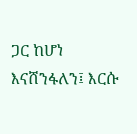ጋር ከሆነ እናሸንፋለን፤ እርሱ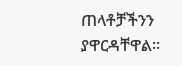ጠላቶቻችንን ያዋርዳቸዋል።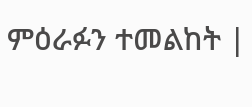ምዕራፉን ተመልከት |